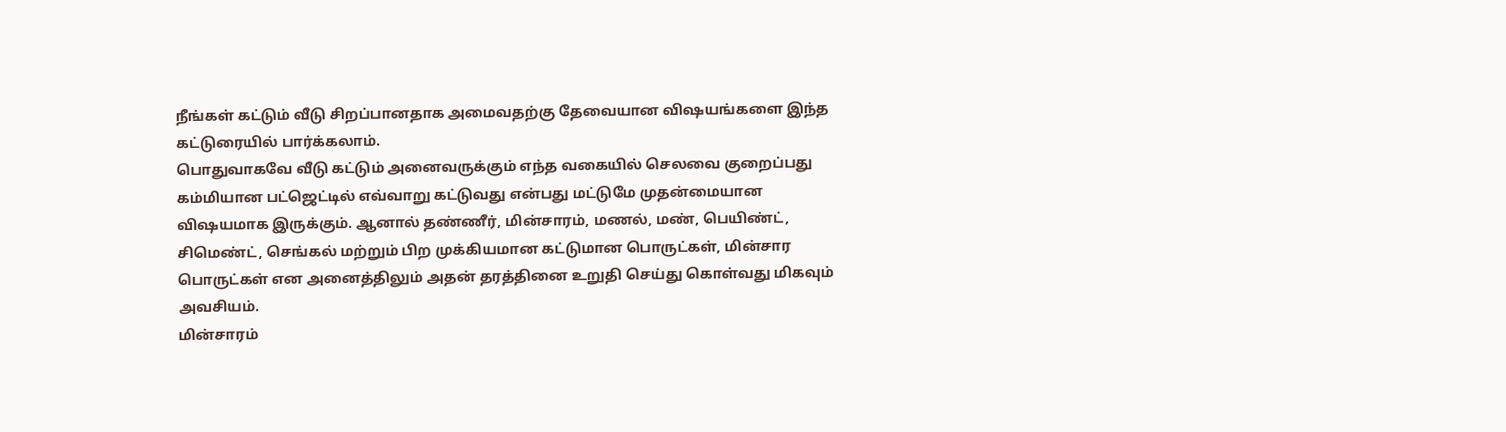நீங்கள் கட்டும் வீடு சிறப்பானதாக அமைவதற்கு தேவையான விஷயங்களை இந்த கட்டுரையில் பார்க்கலாம்.
பொதுவாகவே வீடு கட்டும் அனைவருக்கும் எந்த வகையில் செலவை குறைப்பது கம்மியான பட்ஜெட்டில் எவ்வாறு கட்டுவது என்பது மட்டுமே முதன்மையான விஷயமாக இருக்கும். ஆனால் தண்ணீர், மின்சாரம், மணல், மண், பெயிண்ட், சிமெண்ட், செங்கல் மற்றும் பிற முக்கியமான கட்டுமான பொருட்கள், மின்சார பொருட்கள் என அனைத்திலும் அதன் தரத்தினை உறுதி செய்து கொள்வது மிகவும் அவசியம்.
மின்சாரம்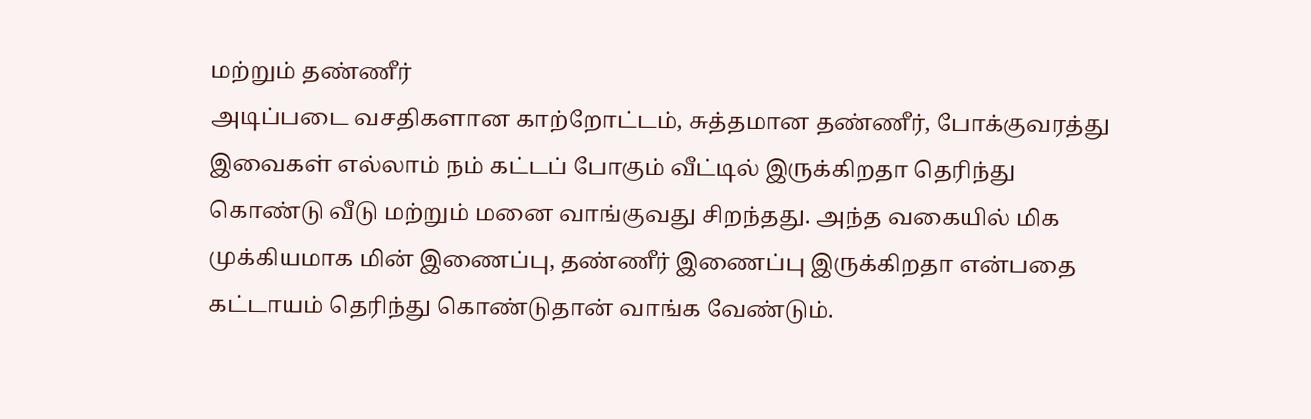மற்றும் தண்ணீர்
அடிப்படை வசதிகளான காற்றோட்டம், சுத்தமான தண்ணீர், போக்குவரத்து இவைகள் எல்லாம் நம் கட்டப் போகும் வீட்டில் இருக்கிறதா தெரிந்து கொண்டு வீடு மற்றும் மனை வாங்குவது சிறந்தது. அந்த வகையில் மிக முக்கியமாக மின் இணைப்பு, தண்ணீர் இணைப்பு இருக்கிறதா என்பதை கட்டாயம் தெரிந்து கொண்டுதான் வாங்க வேண்டும்.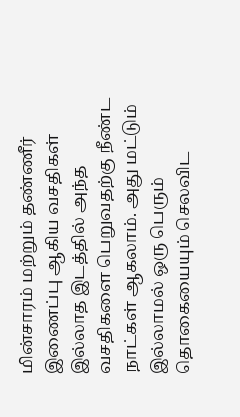மின்சாரம் மற்றும் தண்ணீர் இணைப்பு ஆகிய வசதிகள் இல்லாத இடத்தில் அந்த வசதிகளை பெறுவதற்கு நீண்ட நாட்கள் ஆகலாம். அது மட்டும் இல்லாமல் ஒரு பெரும் தொகையையும் செலவிட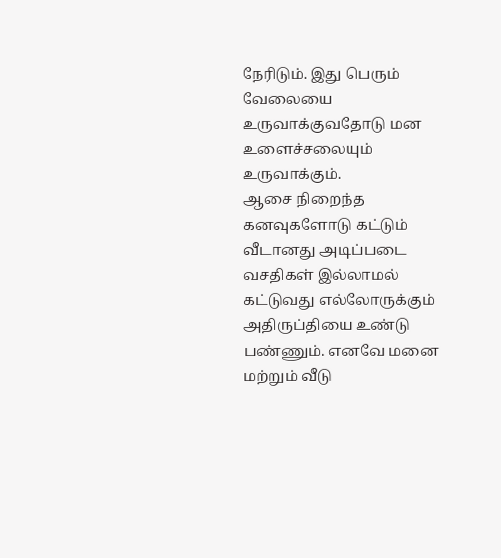நேரிடும். இது பெரும் வேலையை உருவாக்குவதோடு மன உளைச்சலையும் உருவாக்கும்.
ஆசை நிறைந்த கனவுகளோடு கட்டும் வீடானது அடிப்படை வசதிகள் இல்லாமல் கட்டுவது எல்லோருக்கும் அதிருப்தியை உண்டு பண்ணும். எனவே மனை மற்றும் வீடு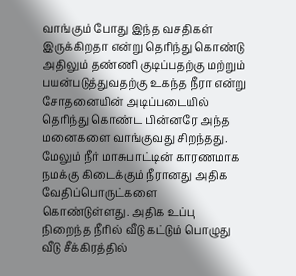வாங்கும் போது இந்த வசதிகள் இருக்கிறதா என்று தெரிந்து கொண்டு அதிலும் தண்ணி குடிப்பதற்கு மற்றும் பயன்படுத்துவதற்கு உகந்த நீரா என்று சோதனையின் அடிப்படையில் தெரிந்து கொண்ட பின்னரே அந்த மனைகளை வாங்குவது சிறந்தது. மேலும் நீர் மாசுபாட்டின் காரணமாக நமக்கு கிடைக்கும் நீரானது அதிக வேதிப்பொருட்களை கொண்டுள்ளது. அதிக உப்பு நிறைந்த நீரில் வீடு கட்டும் பொழுது வீடு சீக்கிரத்தில்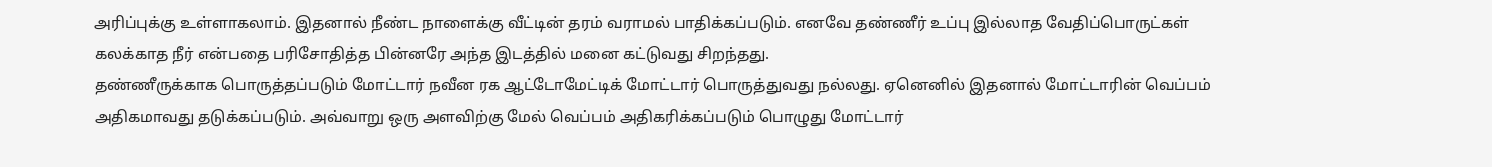அரிப்புக்கு உள்ளாகலாம். இதனால் நீண்ட நாளைக்கு வீட்டின் தரம் வராமல் பாதிக்கப்படும். எனவே தண்ணீர் உப்பு இல்லாத வேதிப்பொருட்கள் கலக்காத நீர் என்பதை பரிசோதித்த பின்னரே அந்த இடத்தில் மனை கட்டுவது சிறந்தது.
தண்ணீருக்காக பொருத்தப்படும் மோட்டார் நவீன ரக ஆட்டோமேட்டிக் மோட்டார் பொருத்துவது நல்லது. ஏனெனில் இதனால் மோட்டாரின் வெப்பம் அதிகமாவது தடுக்கப்படும். அவ்வாறு ஒரு அளவிற்கு மேல் வெப்பம் அதிகரிக்கப்படும் பொழுது மோட்டார்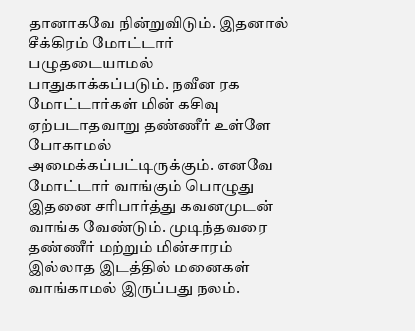தானாகவே நின்றுவிடும். இதனால் சீக்கிரம் மோட்டார் பழுதடையாமல் பாதுகாக்கப்படும். நவீன ரக மோட்டார்கள் மின் கசிவு ஏற்படாதவாறு தண்ணீர் உள்ளே போகாமல்
அமைக்கப்பட்டிருக்கும். எனவே மோட்டார் வாங்கும் பொழுது இதனை சரிபார்த்து கவனமுடன் வாங்க வேண்டும். முடிந்தவரை தண்ணீர் மற்றும் மின்சாரம் இல்லாத இடத்தில் மனைகள் வாங்காமல் இருப்பது நலம்.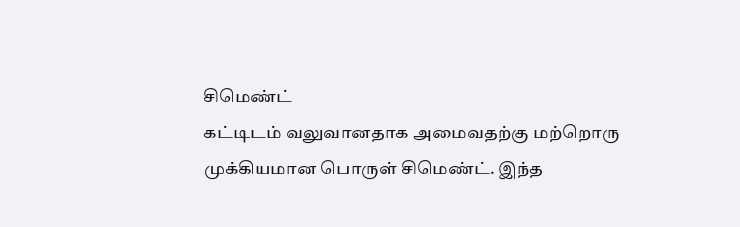சிமெண்ட்
கட்டிடம் வலுவானதாக அமைவதற்கு மற்றொரு முக்கியமான பொருள் சிமெண்ட். இந்த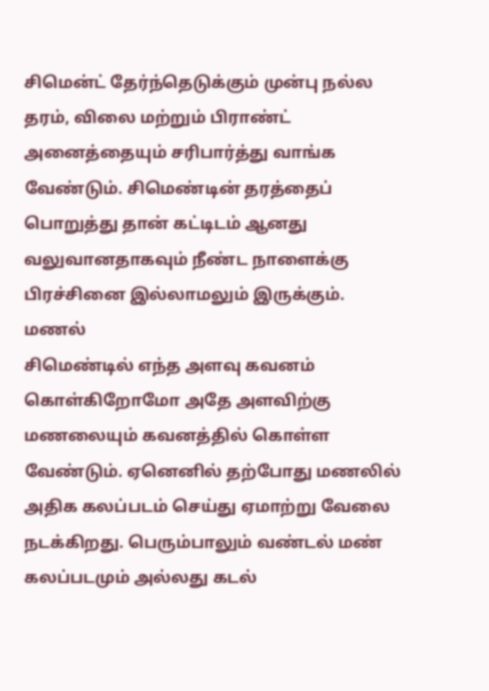சிமென்ட் தேர்ந்தெடுக்கும் முன்பு நல்ல தரம், விலை மற்றும் பிராண்ட் அனைத்தையும் சரிபார்த்து வாங்க வேண்டும். சிமெண்டின் தரத்தைப் பொறுத்து தான் கட்டிடம் ஆனது வலுவானதாகவும் நீண்ட நாளைக்கு பிரச்சினை இல்லாமலும் இருக்கும்.
மணல்
சிமெண்டில் எந்த அளவு கவனம் கொள்கிறோமோ அதே அளவிற்கு மணலையும் கவனத்தில் கொள்ள வேண்டும். ஏனெனில் தற்போது மணலில் அதிக கலப்படம் செய்து ஏமாற்று வேலை நடக்கிறது. பெரும்பாலும் வண்டல் மண் கலப்படமும் அல்லது கடல்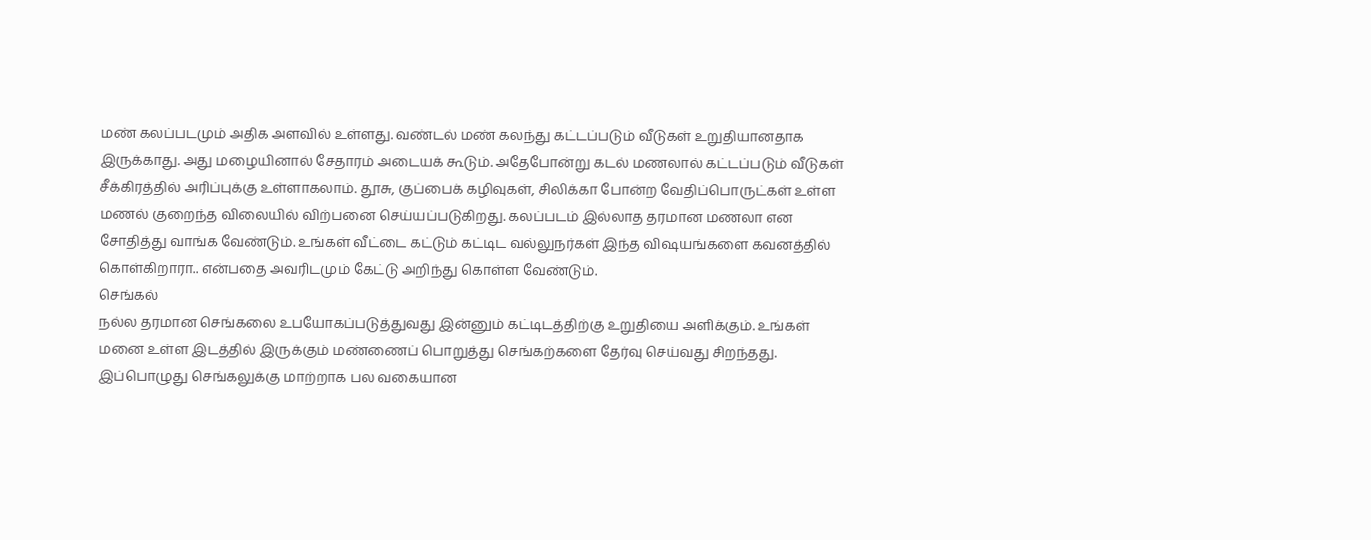மண் கலப்படமும் அதிக அளவில் உள்ளது. வண்டல் மண் கலந்து கட்டப்படும் வீடுகள் உறுதியானதாக இருக்காது. அது மழையினால் சேதாரம் அடையக் கூடும். அதேபோன்று கடல் மணலால் கட்டப்படும் வீடுகள் சீக்கிரத்தில் அரிப்புக்கு உள்ளாகலாம். தூசு, குப்பைக் கழிவுகள், சிலிக்கா போன்ற வேதிப்பொருட்கள் உள்ள மணல் குறைந்த விலையில் விற்பனை செய்யப்படுகிறது. கலப்படம் இல்லாத தரமான மணலா என சோதித்து வாங்க வேண்டும். உங்கள் வீட்டை கட்டும் கட்டிட வல்லுநர்கள் இந்த விஷயங்களை கவனத்தில் கொள்கிறாரா.. என்பதை அவரிடமும் கேட்டு அறிந்து கொள்ள வேண்டும்.
செங்கல்
நல்ல தரமான செங்கலை உபயோகப்படுத்துவது இன்னும் கட்டிடத்திற்கு உறுதியை அளிக்கும். உங்கள் மனை உள்ள இடத்தில் இருக்கும் மண்ணைப் பொறுத்து செங்கற்களை தேர்வு செய்வது சிறந்தது. இப்பொழுது செங்கலுக்கு மாற்றாக பல வகையான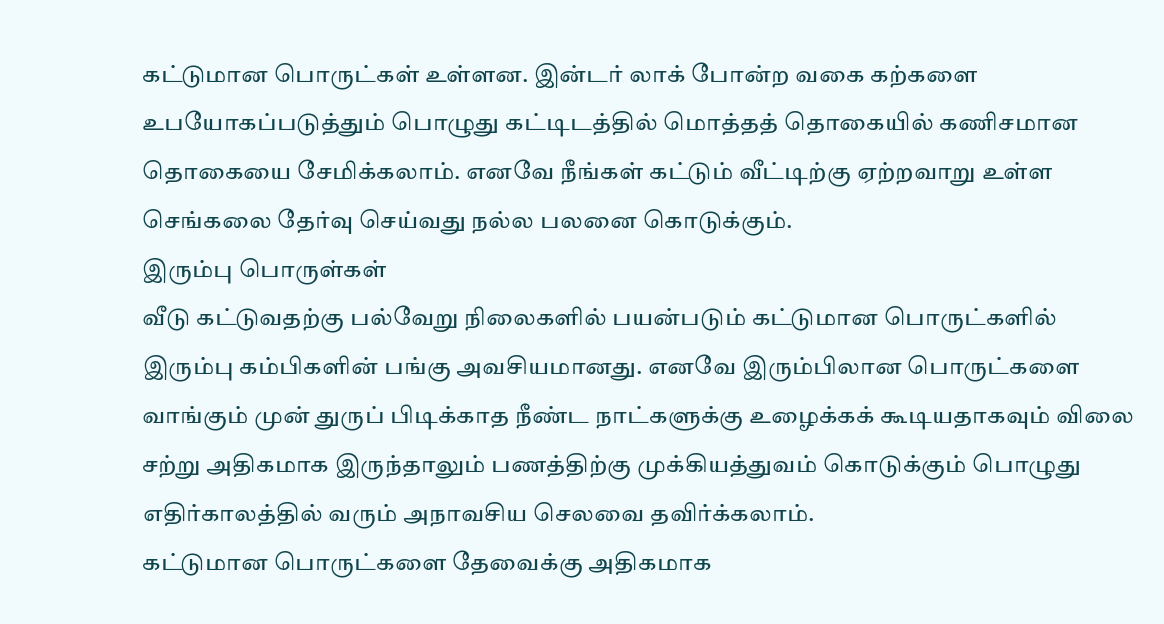கட்டுமான பொருட்கள் உள்ளன. இன்டர் லாக் போன்ற வகை கற்களை உபயோகப்படுத்தும் பொழுது கட்டிடத்தில் மொத்தத் தொகையில் கணிசமான தொகையை சேமிக்கலாம். எனவே நீங்கள் கட்டும் வீட்டிற்கு ஏற்றவாறு உள்ள செங்கலை தேர்வு செய்வது நல்ல பலனை கொடுக்கும்.
இரும்பு பொருள்கள்
வீடு கட்டுவதற்கு பல்வேறு நிலைகளில் பயன்படும் கட்டுமான பொருட்களில் இரும்பு கம்பிகளின் பங்கு அவசியமானது. எனவே இரும்பிலான பொருட்களை வாங்கும் முன் துருப் பிடிக்காத நீண்ட நாட்களுக்கு உழைக்கக் கூடியதாகவும் விலை சற்று அதிகமாக இருந்தாலும் பணத்திற்கு முக்கியத்துவம் கொடுக்கும் பொழுது எதிர்காலத்தில் வரும் அநாவசிய செலவை தவிர்க்கலாம்.
கட்டுமான பொருட்களை தேவைக்கு அதிகமாக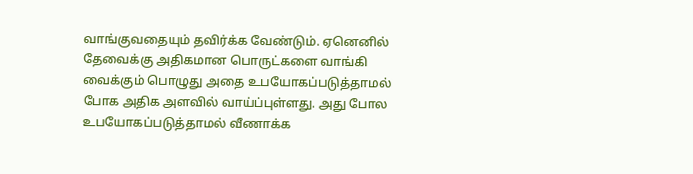வாங்குவதையும் தவிர்க்க வேண்டும். ஏனெனில் தேவைக்கு அதிகமான பொருட்களை வாங்கி வைக்கும் பொழுது அதை உபயோகப்படுத்தாமல் போக அதிக அளவில் வாய்ப்புள்ளது. அது போல உபயோகப்படுத்தாமல் வீணாக்க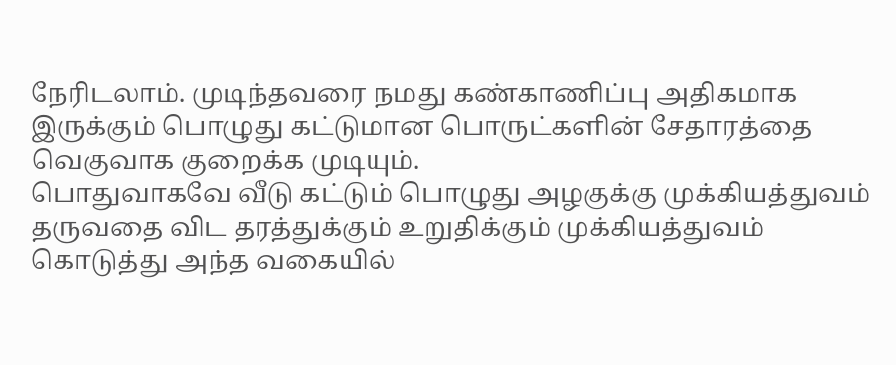நேரிடலாம். முடிந்தவரை நமது கண்காணிப்பு அதிகமாக இருக்கும் பொழுது கட்டுமான பொருட்களின் சேதாரத்தை வெகுவாக குறைக்க முடியும்.
பொதுவாகவே வீடு கட்டும் பொழுது அழகுக்கு முக்கியத்துவம் தருவதை விட தரத்துக்கும் உறுதிக்கும் முக்கியத்துவம் கொடுத்து அந்த வகையில்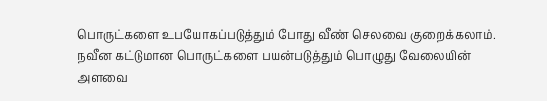பொருட்களை உபயோகப்படுத்தும் போது வீண் செலவை குறைக்கலாம்.
நவீன கட்டுமான பொருட்களை பயன்படுத்தும் பொழுது வேலையின் அளவை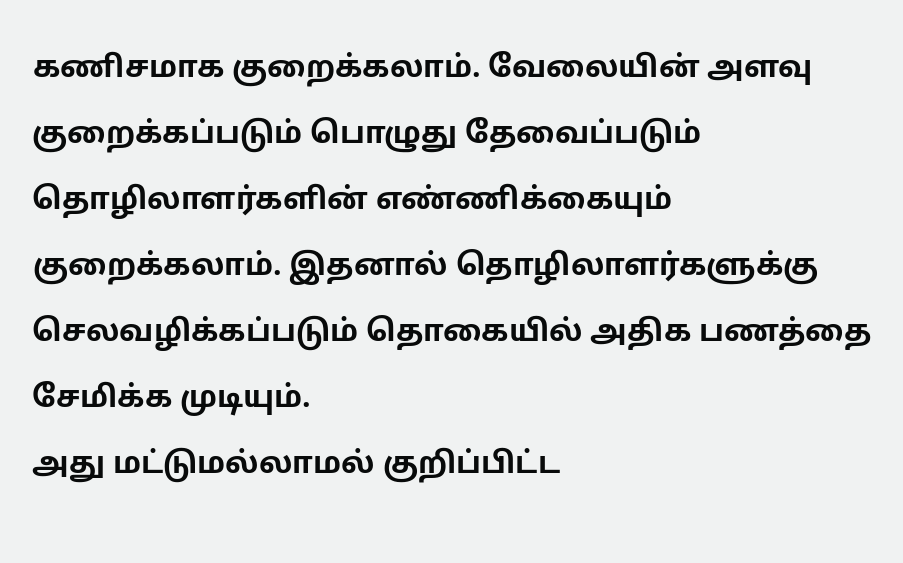கணிசமாக குறைக்கலாம். வேலையின் அளவு குறைக்கப்படும் பொழுது தேவைப்படும் தொழிலாளர்களின் எண்ணிக்கையும் குறைக்கலாம். இதனால் தொழிலாளர்களுக்கு செலவழிக்கப்படும் தொகையில் அதிக பணத்தை சேமிக்க முடியும்.
அது மட்டுமல்லாமல் குறிப்பிட்ட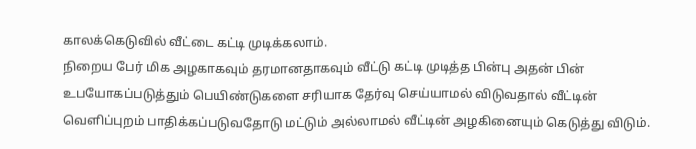காலக்கெடுவில் வீட்டை கட்டி முடிக்கலாம்.
நிறைய பேர் மிக அழகாகவும் தரமானதாகவும் வீட்டு கட்டி முடித்த பின்பு அதன் பின் உபயோகப்படுத்தும் பெயிண்டுகளை சரியாக தேர்வு செய்யாமல் விடுவதால் வீட்டின் வெளிப்புறம் பாதிக்கப்படுவதோடு மட்டும் அல்லாமல் வீட்டின் அழகினையும் கெடுத்து விடும்.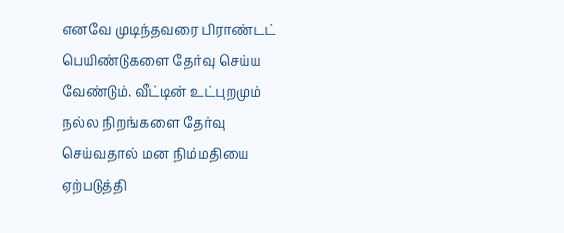எனவே முடிந்தவரை பிராண்டட் பெயிண்டுகளை தேர்வு செய்ய வேண்டும். வீட்டின் உட்புறமும் நல்ல நிறங்களை தேர்வு செய்வதால் மன நிம்மதியை ஏற்படுத்தி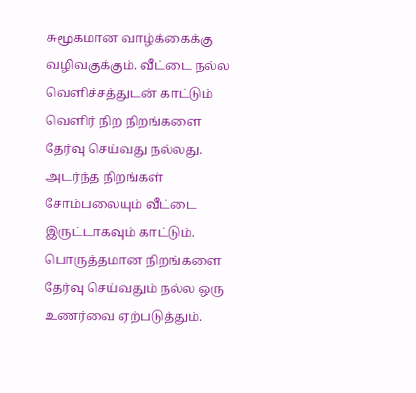சுமூகமான வாழ்க்கைக்கு வழிவகுக்கும். வீட்டை நல்ல வெளிச்சத்துடன் காட்டும் வெளிர் நிற நிறங்களை தேர்வு செய்வது நல்லது. அடர்ந்த நிறங்கள் சோம்பலையும் வீட்டை இருட்டாகவும் காட்டும். பொருத்தமான நிறங்களை தேர்வு செய்வதும் நல்ல ஒரு உணர்வை ஏற்படுத்தும்.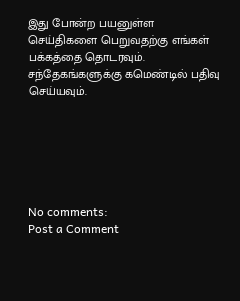இது போன்ற பயனுள்ள செய்திகளை பெறுவதற்கு எங்கள் பக்கத்தை தொடரவும். சந்தேகங்களுக்கு கமெண்டில் பதிவு செய்யவும்.






No comments:
Post a Comment